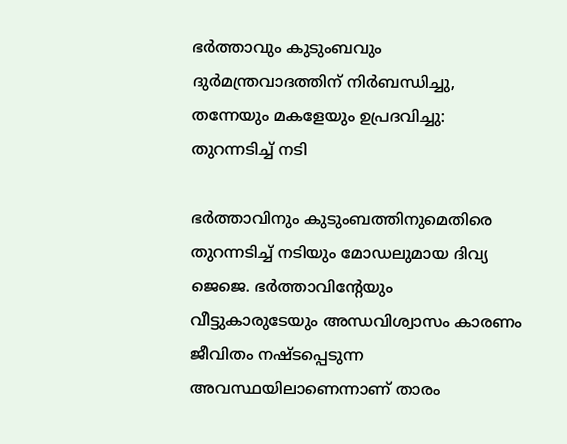ഭര്‍ത്താവും കുടുംബവും ദുര്‍മന്ത്രവാദത്തിന് നിര്‍ബന്ധിച്ചു, തന്നേയും മകളേയും ഉപ്രദവിച്ചു: തുറന്നടിച്ച് നടി

ഭര്‍ത്താവിനും കുടുംബത്തിനുമെതിരെ തുറന്നടിച്ച് നടിയും മോഡലുമായ ദിവ്യ ജെജെ. ഭര്‍ത്താവിന്റേയും വീട്ടുകാരുടേയും അന്ധവിശ്വാസം കാരണം ജീവിതം നഷ്ടപ്പെടുന്ന അവസ്ഥയിലാണെന്നാണ് താരം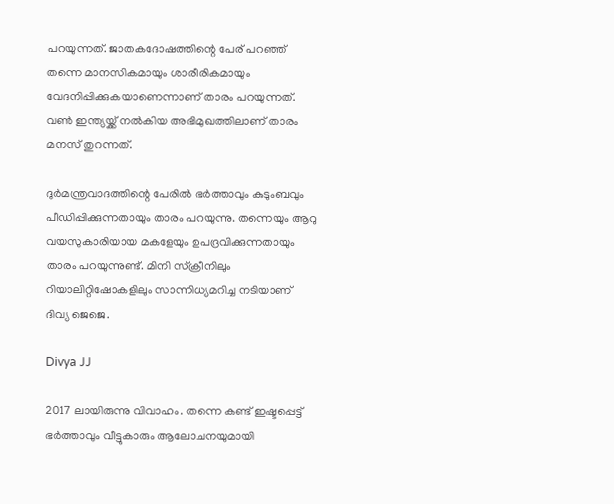പറയുന്നത്. ജാതകദോഷത്തിന്റെ പേര് പറഞ്ഞ് തന്നെ മാനസികമായും ശാരീരികമായും വേദനിപ്പിക്കുകയാണെന്നാണ് താരം പറയുന്നത്. വണ്‍ ഇന്ത്യയ്ക്ക് നല്‍കിയ അഭിമുഖത്തിലാണ് താരം മനസ് തുറന്നത്.

ദുര്‍മന്ത്രവാദത്തിന്റെ പേരില്‍ ഭര്‍ത്താവും കുടുംബവും പീഡിപ്പിക്കുന്നതായും താരം പറയുന്നു. തന്നെയും ആറു വയസുകാരിയായ മകളേയും ഉപദ്രവിക്കുന്നതായും താരം പറയുന്നുണ്ട്. മിനി സ്‌ക്രീനിലും റിയാലിറ്റിഷോകളിലും സാന്നിധ്യമറിച്ച നടിയാണ് ദിവ്യ ജെജെ.

Divya JJ

2017 ലായിരുന്നു വിവാഹം. തന്നെ കണ്ട് ഇഷ്ടപ്പെട്ട് ഭര്‍ത്താവും വീട്ടുകാരും ആലോചനയുമായി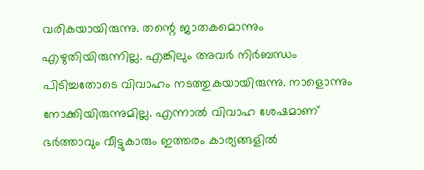വരികയായിരുന്നു. തന്റെ ജാതകമൊന്നും എഴുതിയിരുന്നില്ല. എങ്കിലും അവര്‍ നിര്‍ബന്ധം പിടിച്ചതോടെ വിവാഹം നടത്തുകയായിരുന്നു. നാളൊന്നും നോക്കിയിരുന്നുമില്ല. എന്നാല്‍ വിവാഹ ശേഷമാണ് ഭര്‍ത്താവും വീട്ടുകാരും ഇത്തരം കാര്യങ്ങളില്‍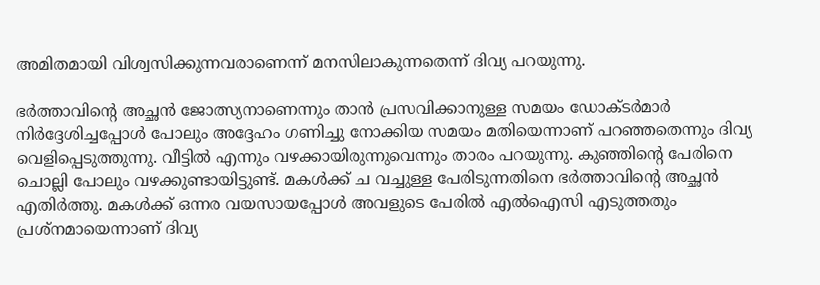അമിതമായി വിശ്വസിക്കുന്നവരാണെന്ന് മനസിലാകുന്നതെന്ന് ദിവ്യ പറയുന്നു.

ഭര്‍ത്താവിന്റെ അച്ഛന്‍ ജോത്സ്യനാണെന്നും താന്‍ പ്രസവിക്കാനുള്ള സമയം ഡോക്ടര്‍മാര്‍ നിര്‍ദ്ദേശിച്ചപ്പോള്‍ പോലും അദ്ദേഹം ഗണിച്ചു നോക്കിയ സമയം മതിയെന്നാണ് പറഞ്ഞതെന്നും ദിവ്യ വെളിപ്പെടുത്തുന്നു. വീട്ടില്‍ എന്നും വഴക്കായിരുന്നുവെന്നും താരം പറയുന്നു. കുഞ്ഞിന്റെ പേരിനെ ചൊല്ലി പോലും വഴക്കുണ്ടായിട്ടുണ്ട്. മകള്‍ക്ക് ച വച്ചുള്ള പേരിടുന്നതിനെ ഭര്‍ത്താവിന്റെ അച്ഛന്‍ എതിര്‍ത്തു. മകള്‍ക്ക് ഒന്നര വയസായപ്പോള്‍ അവളുടെ പേരില്‍ എല്‍ഐസി എടുത്തതും പ്രശ്‌നമായെന്നാണ് ദിവ്യ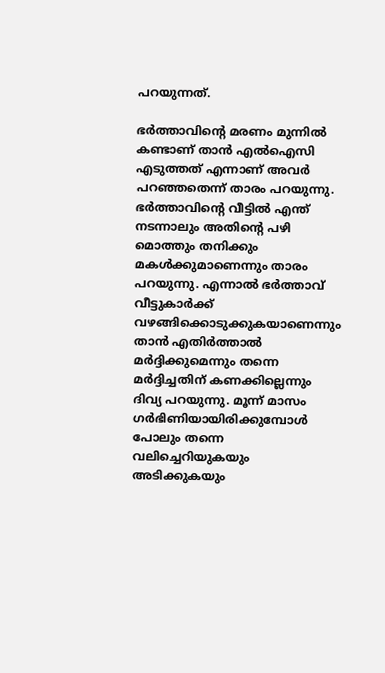പറയുന്നത്.

ഭര്‍ത്താവിന്റെ മരണം മുന്നില്‍ കണ്ടാണ് താന്‍ എല്‍ഐസി എടുത്തത് എന്നാണ് അവര്‍ പറഞ്ഞതെന്ന് താരം പറയുന്നു. ഭര്‍ത്താവിന്റെ വീട്ടില്‍ എന്ത് നടന്നാലും അതിന്റെ പഴി മൊത്തും തനിക്കും മകള്‍ക്കുമാണെന്നും താരം പറയുന്നു. എന്നാല്‍ ഭര്‍ത്താവ് വീട്ടുകാര്‍ക്ക് വഴങ്ങിക്കൊടുക്കുകയാണെന്നും താന്‍ എതിര്‍ത്താല്‍ മര്‍ദ്ദിക്കുമെന്നും തന്നെ മര്‍ദ്ദിച്ചതിന് കണക്കില്ലെന്നും ദിവ്യ പറയുന്നു. മൂന്ന് മാസം ഗര്‍ഭിണിയായിരിക്കുമ്പോള്‍ പോലും തന്നെ വലിച്ചെറിയുകയും അടിക്കുകയും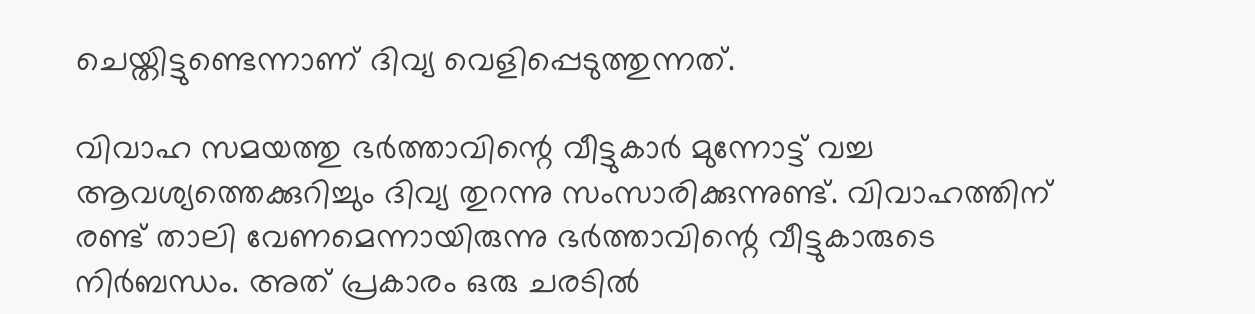ചെയ്തിട്ടുണ്ടെന്നാണ് ദിവ്യ വെളിപ്പെടുത്തുന്നത്.

വിവാഹ സമയത്തു ഭര്‍ത്താവിന്റെ വീട്ടുകാര്‍ മുന്നോട്ട് വച്ച ആവശ്യത്തെക്കുറിച്ചും ദിവ്യ തുറന്നു സംസാരിക്കുന്നുണ്ട്. വിവാഹത്തിന് രണ്ട് താലി വേണമെന്നായിരുന്നു ഭര്‍ത്താവിന്റെ വീട്ടുകാരുടെ നിര്‍ബന്ധം. അത് പ്രകാരം ഒരു ചരടില്‍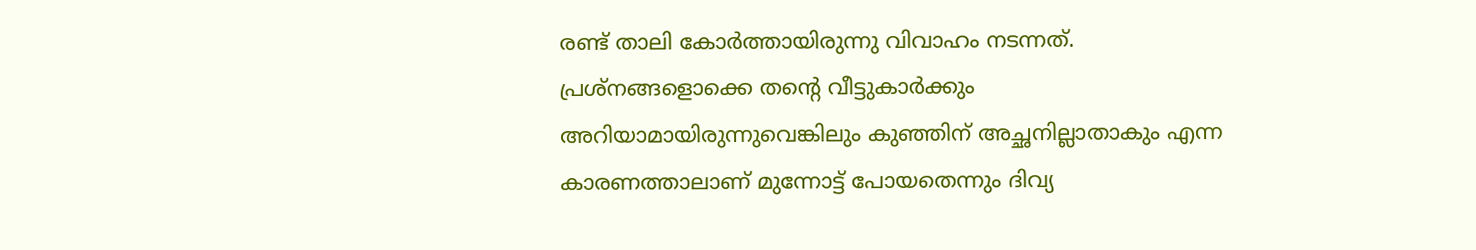രണ്ട് താലി കോര്‍ത്തായിരുന്നു വിവാഹം നടന്നത്. പ്രശ്‌നങ്ങളൊക്കെ തന്റെ വീട്ടുകാര്‍ക്കും അറിയാമായിരുന്നുവെങ്കിലും കുഞ്ഞിന് അച്ഛനില്ലാതാകും എന്ന കാരണത്താലാണ് മുന്നോട്ട് പോയതെന്നും ദിവ്യ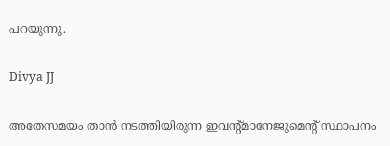പറയുന്നു.

Divya JJ

അതേസമയം താന്‍ നടത്തിയിരുന്ന ഇവന്റ്മാനേജുമെന്റ് സ്ഥാപനം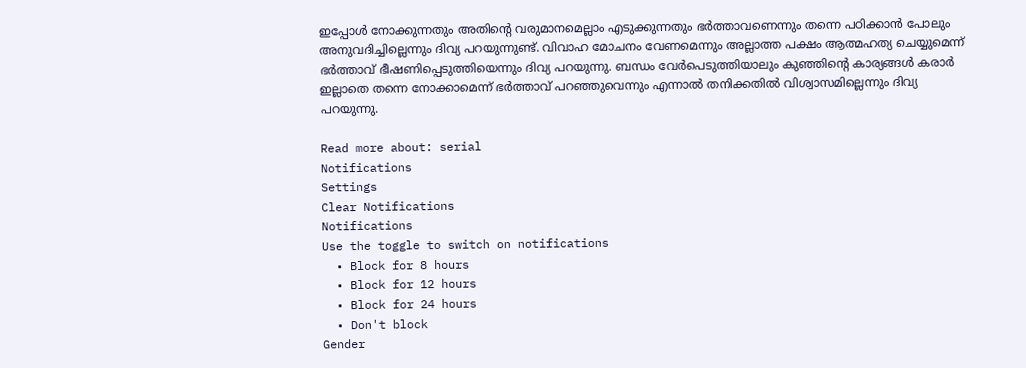ഇപ്പോള്‍ നോക്കുന്നതും അതിന്റെ വരുമാനമെല്ലാം എടുക്കുന്നതും ഭര്‍ത്താവണെന്നും തന്നെ പഠിക്കാന്‍ പോലും അനുവദിച്ചില്ലെന്നും ദിവ്യ പറയുന്നുണ്ട്. വിവാഹ മോചനം വേണമെന്നും അല്ലാത്ത പക്ഷം ആത്മഹത്യ ചെയ്യുമെന്ന് ഭര്‍ത്താവ് ഭീഷണിപ്പെടുത്തിയെന്നും ദിവ്യ പറയുന്നു. ബന്ധം വേര്‍പെടുത്തിയാലും കുഞ്ഞിന്റെ കാര്യങ്ങള്‍ കരാര്‍ ഇല്ലാതെ തന്നെ നോക്കാമെന്ന് ഭര്‍ത്താവ് പറഞ്ഞുവെന്നും എന്നാല്‍ തനിക്കതില്‍ വിശ്വാസമില്ലെന്നും ദിവ്യ പറയുന്നു.

Read more about: serial
Notifications
Settings
Clear Notifications
Notifications
Use the toggle to switch on notifications
  • Block for 8 hours
  • Block for 12 hours
  • Block for 24 hours
  • Don't block
Gender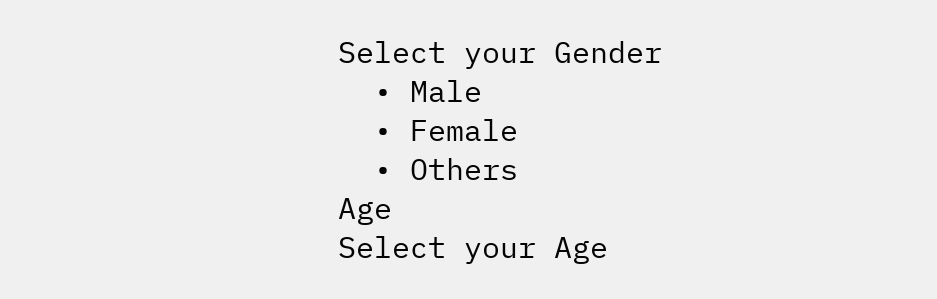Select your Gender
  • Male
  • Female
  • Others
Age
Select your Age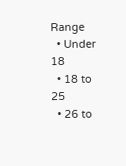Range
  • Under 18
  • 18 to 25
  • 26 to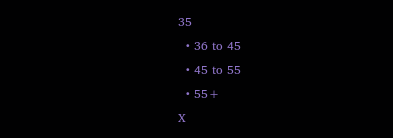35
  • 36 to 45
  • 45 to 55
  • 55+
X